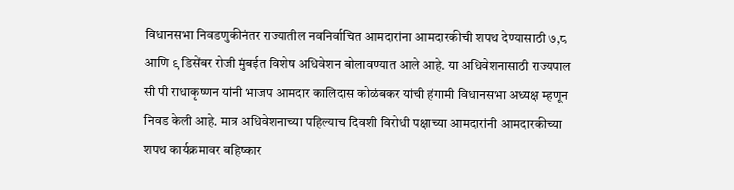विधानसभा निवडणुकीनंतर राज्यातील नवनिर्वाचित आमदारांना आमदारकीची शपथ देण्यासाठी ७,८ आणि ९ डिसेंबर रोजी मुंबईत विशेष अधिवेशन बोलावण्यात आले आहे. या अधिवेशनासाठी राज्यपाल सी पी राधाकृष्णन यांनी भाजप आमदार कालिदास कोळंबकर यांची हंगामी विधानसभा अध्यक्ष म्हणून निवड केली आहे. मात्र अधिवेशनाच्या पहिल्याच दिवशी विरोधी पक्षाच्या आमदारांनी आमदारकीच्या शपथ कार्यक्रमावर बहिष्कार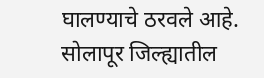घालण्याचे ठरवले आहे. सोलापूर जिल्ह्यातील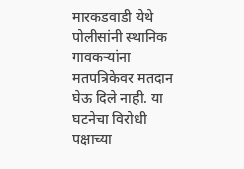मारकडवाडी येथे पोलीसांनी स्थानिक गावकऱ्यांना मतपत्रिकेवर मतदान घेऊ दिले नाही. या घटनेचा विरोधी पक्षाच्या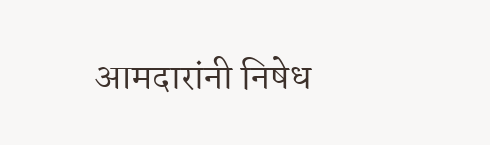आमदारांनी निषेध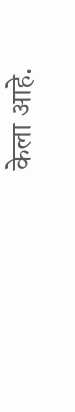केला आहे.